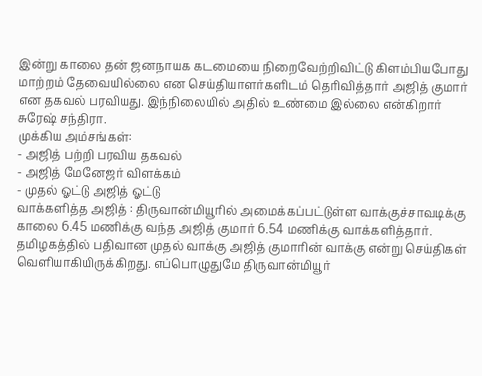இன்று காலை தன் ஜனநாயக கடமையை நிறைவேற்றிவிட்டு கிளம்பியபோது மாற்றம் தேவையில்லை என செய்தியாளர்களிடம் தெரிவித்தார் அஜித் குமார் என தகவல் பரவியது. இந்நிலையில் அதில் உண்மை இல்லை என்கிறார் சுரேஷ் சந்திரா.
முக்கிய அம்சங்கள்:
- அஜித் பற்றி பரவிய தகவல்
- அஜித் மேனேஜர் விளக்கம்
- முதல் ஓட்டு அஜித் ஓட்டு
வாக்களித்த அஜித் : திருவான்மியூரில் அமைக்கப்பட்டுள்ள வாக்குச்சாவடிக்கு காலை 6.45 மணிக்கு வந்த அஜித் குமார் 6.54 மணிக்கு வாக்களித்தார். தமிழகத்தில் பதிவான முதல் வாக்கு அஜித் குமாரின் வாக்கு என்று செய்திகள் வெளியாகியிருக்கிறது. எப்பொழுதுமே திருவான்மியூர்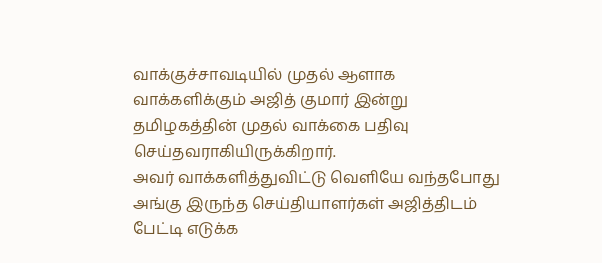வாக்குச்சாவடியில் முதல் ஆளாக வாக்களிக்கும் அஜித் குமார் இன்று தமிழகத்தின் முதல் வாக்கை பதிவு செய்தவராகியிருக்கிறார்.
அவர் வாக்களித்துவிட்டு வெளியே வந்தபோது அங்கு இருந்த செய்தியாளர்கள் அஜித்திடம் பேட்டி எடுக்க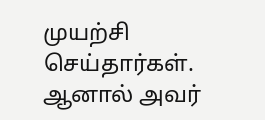முயற்சி செய்தார்கள். ஆனால் அவர்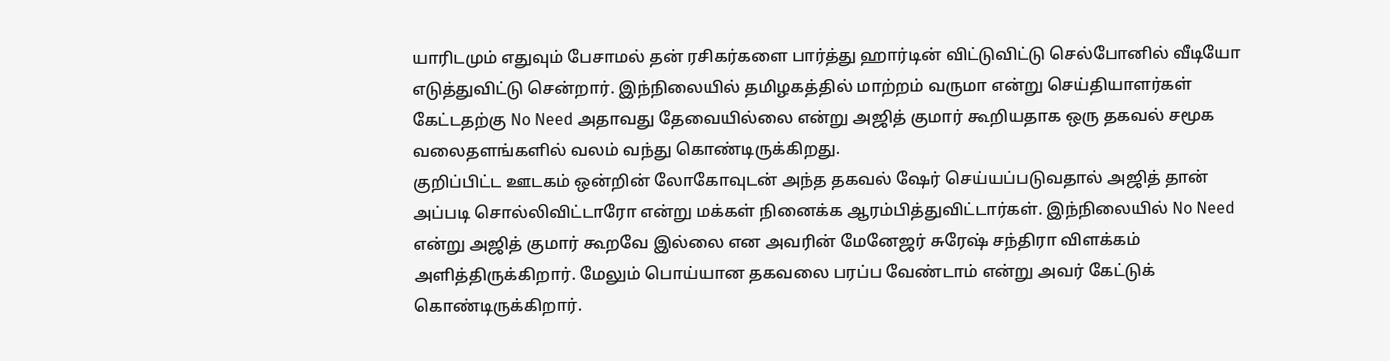யாரிடமும் எதுவும் பேசாமல் தன் ரசிகர்களை பார்த்து ஹார்டின் விட்டுவிட்டு செல்போனில் வீடியோ எடுத்துவிட்டு சென்றார். இந்நிலையில் தமிழகத்தில் மாற்றம் வருமா என்று செய்தியாளர்கள் கேட்டதற்கு No Need அதாவது தேவையில்லை என்று அஜித் குமார் கூறியதாக ஒரு தகவல் சமூக வலைதளங்களில் வலம் வந்து கொண்டிருக்கிறது.
குறிப்பிட்ட ஊடகம் ஒன்றின் லோகோவுடன் அந்த தகவல் ஷேர் செய்யப்படுவதால் அஜித் தான் அப்படி சொல்லிவிட்டாரோ என்று மக்கள் நினைக்க ஆரம்பித்துவிட்டார்கள். இந்நிலையில் No Need என்று அஜித் குமார் கூறவே இல்லை என அவரின் மேனேஜர் சுரேஷ் சந்திரா விளக்கம் அளித்திருக்கிறார். மேலும் பொய்யான தகவலை பரப்ப வேண்டாம் என்று அவர் கேட்டுக் கொண்டிருக்கிறார்.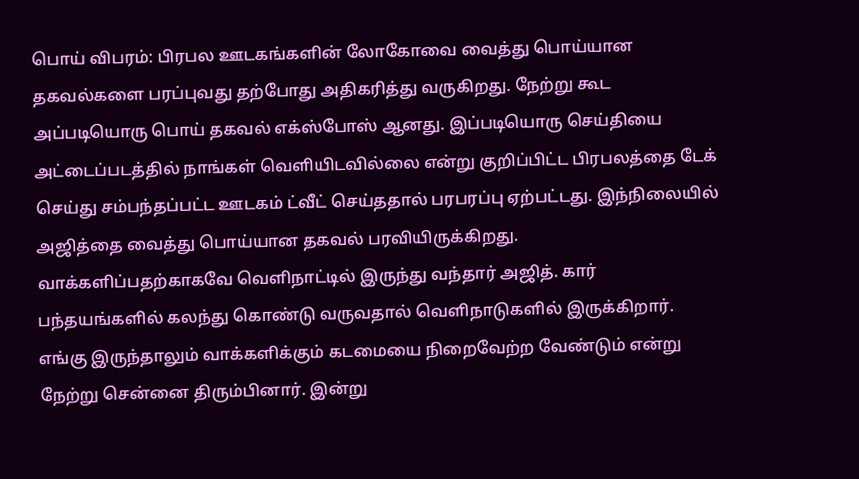பொய் விபரம்: பிரபல ஊடகங்களின் லோகோவை வைத்து பொய்யான தகவல்களை பரப்புவது தற்போது அதிகரித்து வருகிறது. நேற்று கூட அப்படியொரு பொய் தகவல் எக்ஸ்போஸ் ஆனது. இப்படியொரு செய்தியை அட்டைப்படத்தில் நாங்கள் வெளியிடவில்லை என்று குறிப்பிட்ட பிரபலத்தை டேக் செய்து சம்பந்தப்பட்ட ஊடகம் ட்வீட் செய்ததால் பரபரப்பு ஏற்பட்டது. இந்நிலையில் அஜித்தை வைத்து பொய்யான தகவல் பரவியிருக்கிறது.
வாக்களிப்பதற்காகவே வெளிநாட்டில் இருந்து வந்தார் அஜித். கார் பந்தயங்களில் கலந்து கொண்டு வருவதால் வெளிநாடுகளில் இருக்கிறார். எங்கு இருந்தாலும் வாக்களிக்கும் கடமையை நிறைவேற்ற வேண்டும் என்று நேற்று சென்னை திரும்பினார். இன்று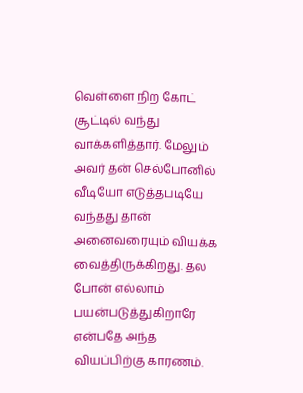வெள்ளை நிற கோட் சூட்டில் வந்து வாக்களித்தார். மேலும் அவர் தன் செல்போனில் வீடியோ எடுத்தபடியே வந்தது தான் அனைவரையும் வியக்க வைத்திருக்கிறது. தல போன் எல்லாம் பயன்படுத்துகிறாரே என்பதே அந்த வியப்பிற்கு காரணம்.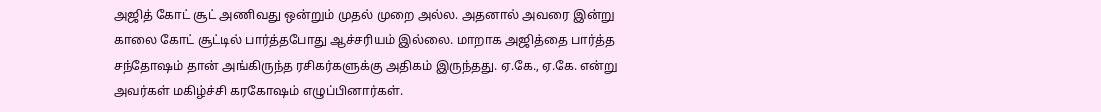அஜித் கோட் சூட் அணிவது ஒன்றும் முதல் முறை அல்ல. அதனால் அவரை இன்று காலை கோட் சூட்டில் பார்த்தபோது ஆச்சரியம் இல்லை. மாறாக அஜித்தை பார்த்த சந்தோஷம் தான் அங்கிருந்த ரசிகர்களுக்கு அதிகம் இருந்தது. ஏ.கே., ஏ.கே. என்று அவர்கள் மகிழ்ச்சி கரகோஷம் எழுப்பினார்கள்.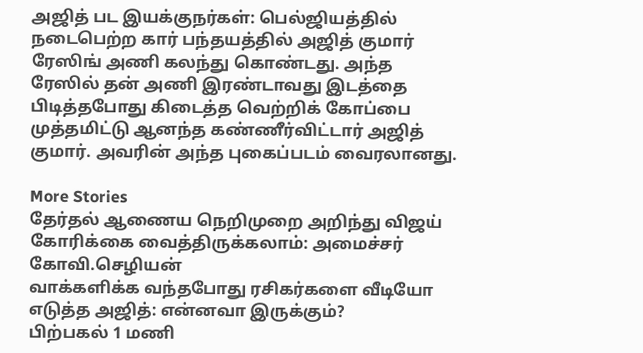அஜித் பட இயக்குநர்கள்: பெல்ஜியத்தில் நடைபெற்ற கார் பந்தயத்தில் அஜித் குமார் ரேஸிங் அணி கலந்து கொண்டது. அந்த ரேஸில் தன் அணி இரண்டாவது இடத்தை பிடித்தபோது கிடைத்த வெற்றிக் கோப்பை முத்தமிட்டு ஆனந்த கண்ணீர்விட்டார் அஜித் குமார். அவரின் அந்த புகைப்படம் வைரலானது.

More Stories
தேர்தல் ஆணைய நெறிமுறை அறிந்து விஜய் கோரிக்கை வைத்திருக்கலாம்: அமைச்சர் கோவி.செழியன்
வாக்களிக்க வந்தபோது ரசிகர்களை வீடியோ எடுத்த அஜித்: என்னவா இருக்கும்?
பிற்பகல் 1 மணி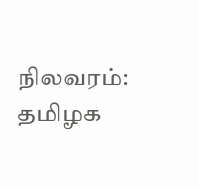நிலவரம்: தமிழக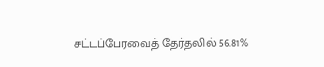சட்டப்பேரவைத் தேர்தலில் 56.81%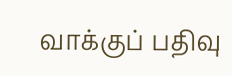வாக்குப் பதிவு